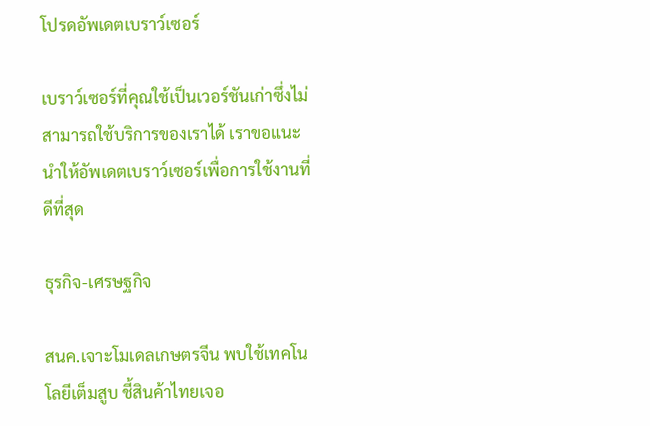โปรดอัพเดตเบราว์เซอร์

เบราว์เซอร์ที่คุณใช้เป็นเวอร์ชันเก่าซึ่งไม่สามารถใช้บริการของเราได้ เราขอแนะนำให้อัพเดตเบราว์เซอร์เพื่อการใช้งานที่ดีที่สุด

ธุรกิจ-เศรษฐกิจ

สนค.เจาะโมเดลเกษตรจีน พบใช้เทคโนโลยีเต็มสูบ ชี้สินค้าไทยเจอ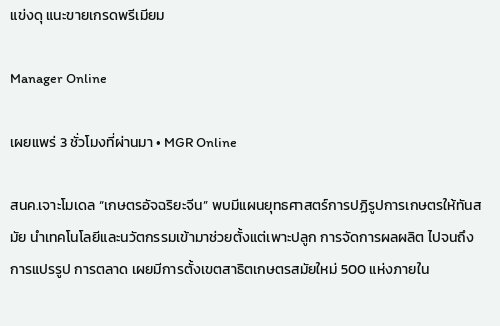แข่งดุ แนะขายเกรดพรีเมียม

Manager Online

เผยแพร่ 3 ชั่วโมงที่ผ่านมา • MGR Online

สนค.เจาะโมเดล “เกษตรอัจฉริยะจีน” พบมีแผนยุทธศาสตร์การปฏิรูปการเกษตรให้ทันสมัย นำเทคโนโลยีและนวัตกรรมเข้ามาช่วยตั้งแต่เพาะปลูก การจัดการผลผลิต ไปจนถึงการแปรรูป การตลาด เผยมีการตั้งเขตสาธิตเกษตรสมัยใหม่ 500 แห่งภายใน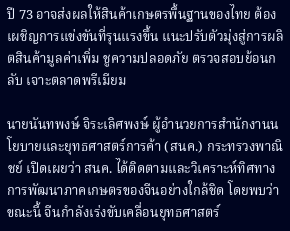ปี 73 อาจส่งผลให้สินค้าเกษตรพื้นฐานของไทย ต้องเผชิญการแข่งขันที่รุนแรงขึ้น แนะปรับตัวมุ่งสู่การผลิตสินค้ามูลค่าเพิ่ม ชูความปลอดภัย ตรวจสอบย้อนกลับ เจาะตลาดพรีเมียม

นายนันทพงษ์ จิระเลิศพงษ์ ผู้อำนวยการสำนักงานนโยบายและยุทธศาสตร์การค้า (สนค.) กระทรวงพาณิชย์ เปิดเผยว่า สนค. ได้ติดตามและวิเคราะห์ทิศทางการพัฒนาภาคเกษตรของจีนอย่างใกล้ชิด โดยพบว่าขณะนี้ จีนกำลังเร่งขับเคลื่อนยุทธศาสตร์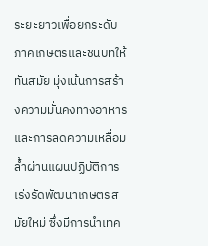ระยะยาวเพื่อยกระดับภาคเกษตรและชนบทให้ทันสมัย มุ่งเน้นการสร้างความมั่นคงทางอาหารและการลดความเหลื่อมล้ำผ่านแผนปฏิบัติการเร่งรัดพัฒนาเกษตรสมัยใหม่ ซึ่งมีการนำเทค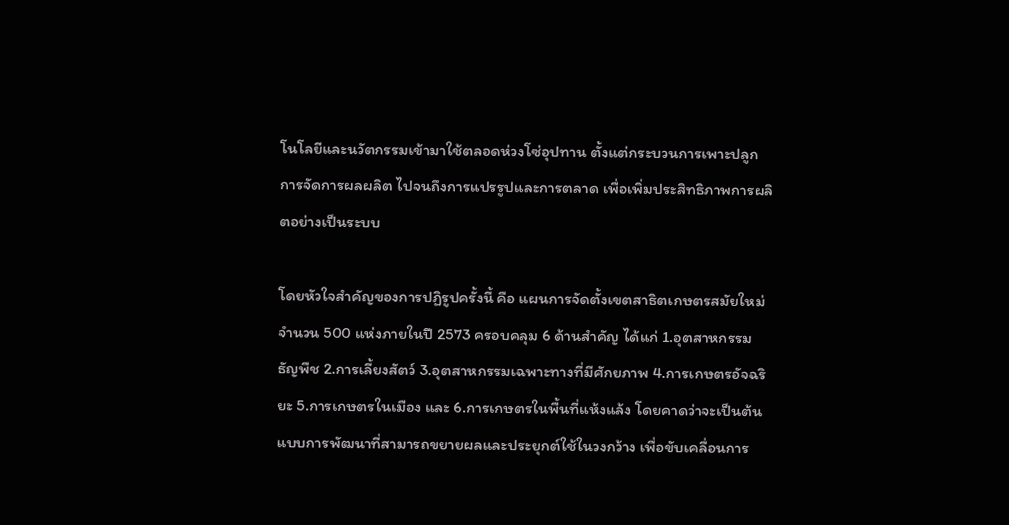โนโลยีและนวัตกรรมเข้ามาใช้ตลอดห่วงโซ่อุปทาน ตั้งแต่กระบวนการเพาะปลูก การจัดการผลผลิต ไปจนถึงการแปรรูปและการตลาด เพื่อเพิ่มประสิทธิภาพการผลิตอย่างเป็นระบบ

โดยหัวใจสำคัญของการปฏิรูปครั้งนี้ คือ แผนการจัดตั้งเขตสาธิตเกษตรสมัยใหม่ จำนวน 500 แห่งภายในปี 2573 ครอบคลุม 6 ด้านสำคัญ ได้แก่ 1.อุตสาหกรรมธัญพืช 2.การเลี้ยงสัตว์ 3.อุตสาหกรรมเฉพาะทางที่มีศักยภาพ 4.การเกษตรอัจฉริยะ 5.การเกษตรในเมือง และ 6.การเกษตรในพื้นที่แห้งแล้ง โดยคาดว่าจะเป็นต้นแบบการพัฒนาที่สามารถขยายผลและประยุกต์ใช้ในวงกว้าง เพื่อขับเคลื่อนการ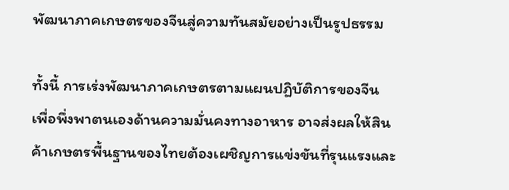พัฒนาภาคเกษตรของจีนสู่ความทันสมัยอย่างเป็นรูปธรรม

ทั้งนี้ การเร่งพัฒนาภาคเกษตรตามแผนปฏิบัติการของจีน เพื่อพึ่งพาตนเองด้านความมั่นคงทางอาหาร อาจส่งผลให้สินค้าเกษตรพื้นฐานของไทยต้องเผชิญการแข่งขันที่รุนแรงและ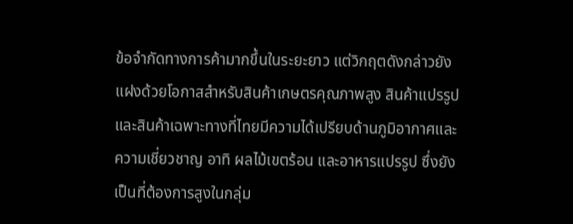ข้อจำกัดทางการค้ามากขึ้นในระยะยาว แต่วิกฤตดังกล่าวยังแฝงด้วยโอกาสสำหรับสินค้าเกษตรคุณภาพสูง สินค้าแปรรูป และสินค้าเฉพาะทางที่ไทยมีความได้เปรียบด้านภูมิอากาศและความเชี่ยวชาญ อาทิ ผลไม้เขตร้อน และอาหารแปรรูป ซึ่งยังเป็นที่ต้องการสูงในกลุ่ม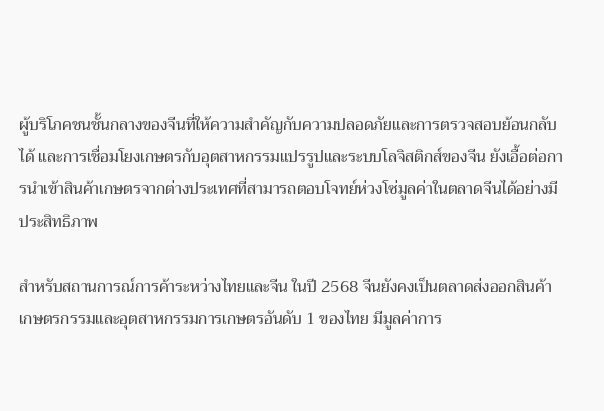ผู้บริโภคชนชั้นกลางของจีนที่ให้ความสำคัญกับความปลอดภัยและการตรวจสอบย้อนกลับได้ และการเชื่อมโยงเกษตรกับอุตสาหกรรมแปรรูปและระบบโลจิสติกส์ของจีน ยังเอื้อต่อการนำเข้าสินค้าเกษตรจากต่างประเทศที่สามารถตอบโจทย์ห่วงโซ่มูลค่าในตลาดจีนได้อย่างมีประสิทธิภาพ

สำหรับสถานการณ์การค้าระหว่างไทยและจีน ในปี 2568 จีนยังคงเป็นตลาดส่งออกสินค้าเกษตรกรรมและอุตสาหกรรมการเกษตรอันดับ 1 ของไทย มีมูลค่าการ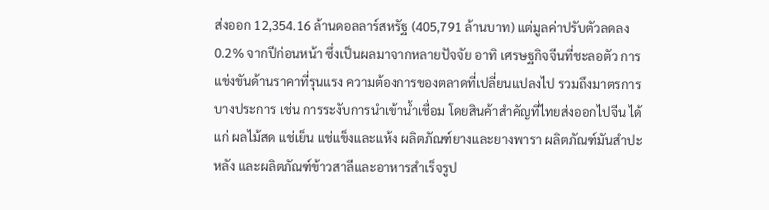ส่งออก 12,354.16 ล้านดอลลาร์สหรัฐ (405,791 ล้านบาท) แต่มูลค่าปรับตัวลดลง 0.2% จากปีก่อนหน้า ซึ่งเป็นผลมาจากหลายปัจจัย อาทิ เศรษฐกิจจีนที่ชะลอตัว การแข่งขันด้านราคาที่รุนแรง ความต้องการของตลาดที่เปลี่ยนแปลงไป รวมถึงมาตรการบางประการ เช่น การระงับการนำเข้าน้ำเชื่อม โดยสินค้าสำคัญที่ไทยส่งออกไปจีน ได้แก่ ผลไม้สด แช่เย็น แช่แข็งและแห้ง ผลิตภัณฑ์ยางและยางพารา ผลิตภัณฑ์มันสำปะหลัง และผลิตภัณฑ์ข้าวสาลีและอาหารสำเร็จรูป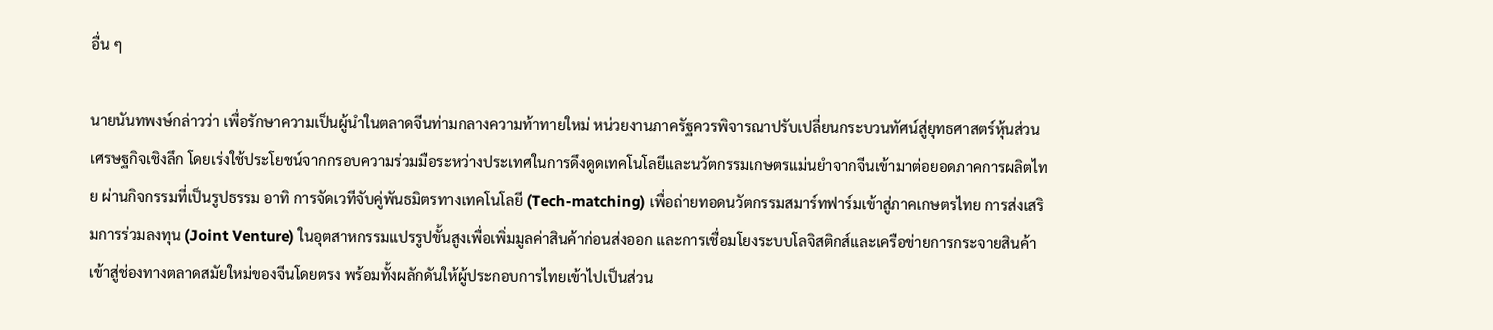อื่น ๆ

นายนันทพงษ์กล่าวว่า เพื่อรักษาความเป็นผู้นำในตลาดจีนท่ามกลางความท้าทายใหม่ หน่วยงานภาครัฐควรพิจารณาปรับเปลี่ยนกระบวนทัศน์สู่ยุทธศาสตร์หุ้นส่วนเศรษฐกิจเชิงลึก โดยเร่งใช้ประโยชน์จากกรอบความร่วมมือระหว่างประเทศในการดึงดูดเทคโนโลยีและนวัตกรรมเกษตรแม่นยำจากจีนเข้ามาต่อยอดภาคการผลิตไทย ผ่านกิจกรรมที่เป็นรูปธรรม อาทิ การจัดเวทีจับคู่พันธมิตรทางเทคโนโลยี (Tech-matching) เพื่อถ่ายทอดนวัตกรรมสมาร์ทฟาร์มเข้าสู่ภาคเกษตรไทย การส่งเสริมการร่วมลงทุน (Joint Venture) ในอุตสาหกรรมแปรรูปขั้นสูงเพื่อเพิ่มมูลค่าสินค้าก่อนส่งออก และการเชื่อมโยงระบบโลจิสติกส์และเครือข่ายการกระจายสินค้า เข้าสู่ช่องทางตลาดสมัยใหม่ของจีนโดยตรง พร้อมทั้งผลักดันให้ผู้ประกอบการไทยเข้าไปเป็นส่วน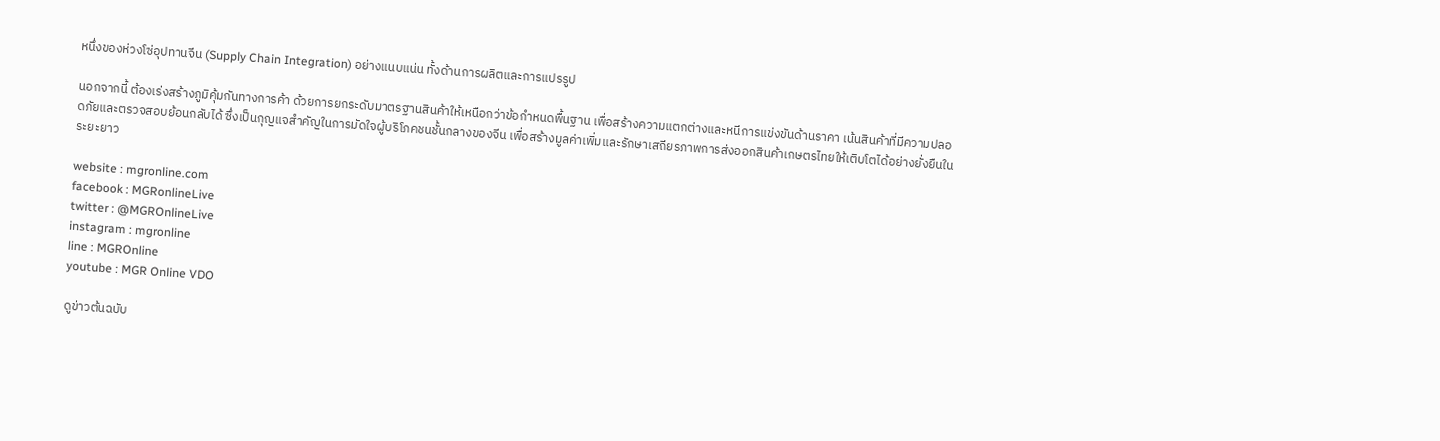หนึ่งของห่วงโซ่อุปทานจีน (Supply Chain Integration) อย่างแนบแน่น ทั้งด้านการผลิตและการแปรรูป

นอกจากนี้ ต้องเร่งสร้างภูมิคุ้มกันทางการค้า ด้วยการยกระดับมาตรฐานสินค้าให้เหนือกว่าข้อกำหนดพื้นฐาน เพื่อสร้างความแตกต่างและหนีการแข่งขันด้านราคา เน้นสินค้าที่มีความปลอดภัยและตรวจสอบย้อนกลับได้ ซึ่งเป็นกุญแจสำคัญในการมัดใจผู้บริโภคชนชั้นกลางของจีน เพื่อสร้างมูลค่าเพิ่มและรักษาเสถียรภาพการส่งออกสินค้าเกษตรไทยให้เติบโตได้อย่างยั่งยืนในระยะยาว

website : mgronline.com
facebook : MGRonlineLive
twitter : @MGROnlineLive
instagram : mgronline
line : MGROnline
youtube : MGR Online VDO

ดูข่าวต้นฉบับ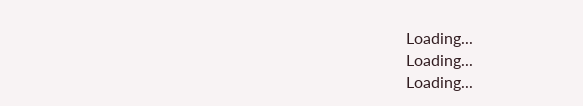Loading...
Loading...
Loading...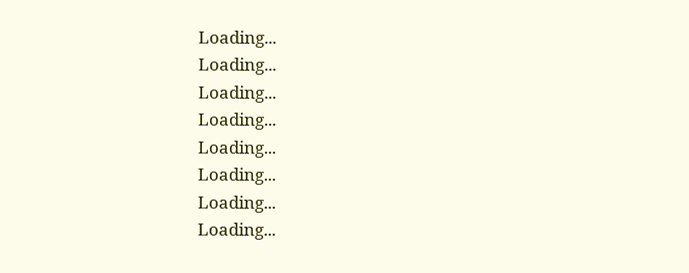Loading...
Loading...
Loading...
Loading...
Loading...
Loading...
Loading...
Loading...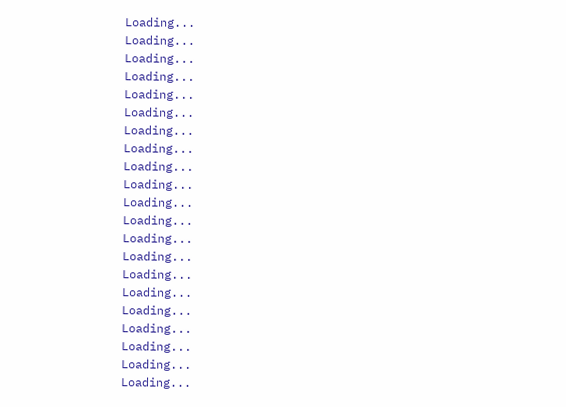Loading...
Loading...
Loading...
Loading...
Loading...
Loading...
Loading...
Loading...
Loading...
Loading...
Loading...
Loading...
Loading...
Loading...
Loading...
Loading...
Loading...
Loading...
Loading...
Loading...
Loading...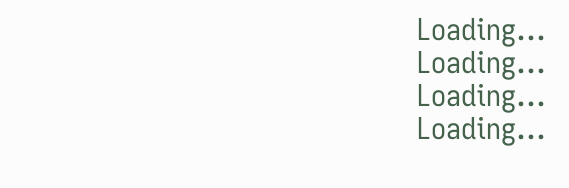Loading...
Loading...
Loading...
Loading...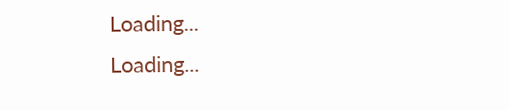Loading...
Loading...